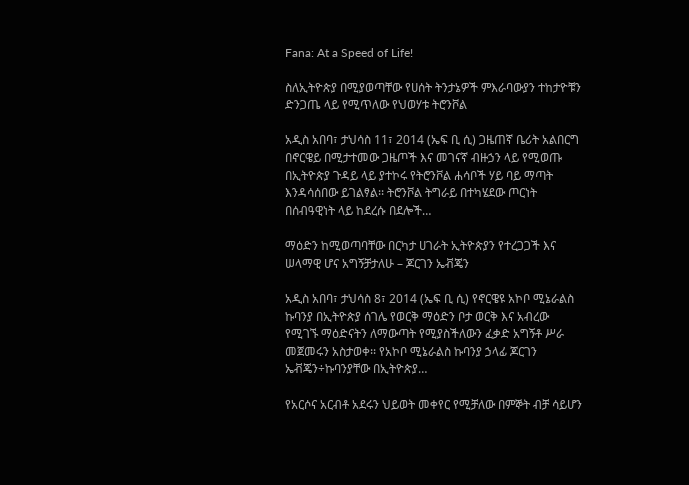Fana: At a Speed of Life!

ስለኢትዮጵያ በሚያወጣቸው የሀሰት ትንታኔዎች ምእራባውያን ተከታዮቹን ድንጋጤ ላይ የሚጥለው የህወሃቱ ትሮንቮል

አዲስ አበባ፣ ታህሳስ 11፣ 2014 (ኤፍ ቢ ሲ) ጋዜጠኛ ቤሪት አልበርግ በኖርዌይ በሚታተመው ጋዜጦች እና መገናኛ ብዙኃን ላይ የሚወጡ በኢትዮጵያ ጉዳይ ላይ ያተኮሩ የትሮንቮል ሐሳቦች ሃይ ባይ ማጣት እንዳሳሰበው ይገልፃል፡፡ ትሮንቮል ትግራይ በተካሄደው ጦርነት በሰብዓዊነት ላይ ከደረሱ በደሎች…

ማዕድን ከሚወጣባቸው በርካታ ሀገራት ኢትዮጵያን የተረጋጋች እና ሠላማዊ ሆና አግኝቻታለሁ – ጆርገን ኤቭጄን

አዲስ አበባ፣ ታህሳስ 8፣ 2014 (ኤፍ ቢ ሲ) የኖርዌዩ አኮቦ ሚኔራልስ ኩባንያ በኢትዮጵያ ሰገሌ የወርቅ ማዕድን ቦታ ወርቅ እና አብረው የሚገኙ ማዕድናትን ለማውጣት የሚያስችለውን ፈቃድ አግኝቶ ሥራ መጀመሩን አስታወቀ፡፡ የአኮቦ ሚኔራልስ ኩባንያ ኃላፊ ጆርገን ኤቭጄን÷ኩባንያቸው በኢትዮጵያ…

የአርሶና አርብቶ አደሩን ህይወት መቀየር የሚቻለው በምኞት ብቻ ሳይሆን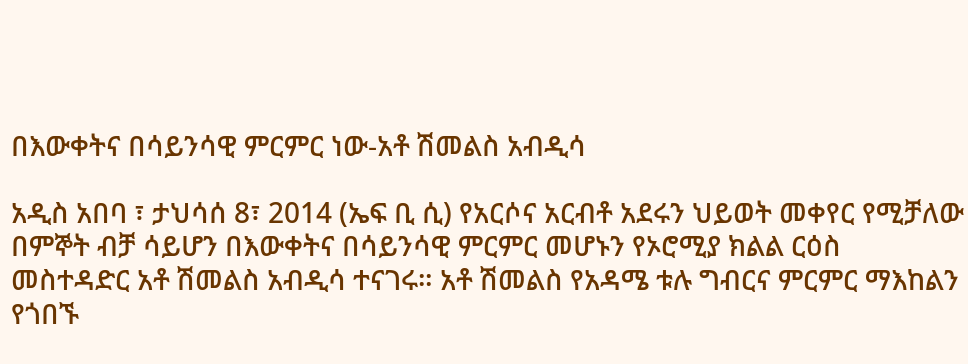በእውቀትና በሳይንሳዊ ምርምር ነው-አቶ ሽመልስ አብዲሳ

አዲስ አበባ ፣ ታህሳሰ 8፣ 2014 (ኤፍ ቢ ሲ) የአርሶና አርብቶ አደሩን ህይወት መቀየር የሚቻለው በምኞት ብቻ ሳይሆን በእውቀትና በሳይንሳዊ ምርምር መሆኑን የኦሮሚያ ክልል ርዕስ መስተዳድር አቶ ሽመልስ አብዲሳ ተናገሩ። አቶ ሽመልስ የአዳሜ ቱሉ ግብርና ምርምር ማእከልን የጎበኙ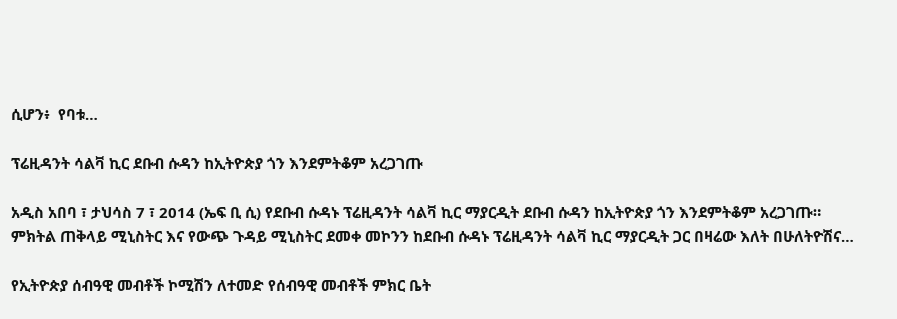ሲሆን፥  የባቱ…

ፕሬዚዳንት ሳልቫ ኪር ደቡብ ሱዳን ከኢትዮጵያ ጎን እንደምትቆም አረጋገጡ

አዲስ አበባ ፣ ታህሳስ 7 ፣ 2014 (ኤፍ ቢ ሲ) የደቡብ ሱዳኑ ፕሬዚዳንት ሳልቫ ኪር ማያርዲት ደቡብ ሱዳን ከኢትዮጵያ ጎን እንደምትቆም አረጋገጡ። ምክትል ጠቅላይ ሚኒስትር እና የውጭ ጉዳይ ሚኒስትር ደመቀ መኮንን ከደቡብ ሱዳኑ ፕሬዚዳንት ሳልቫ ኪር ማያርዲት ጋር በዛሬው እለት በሁለትዮሽና…

የኢትዮጵያ ሰብዓዊ መብቶች ኮሚሽን ለተመድ የሰብዓዊ መብቶች ምክር ቤት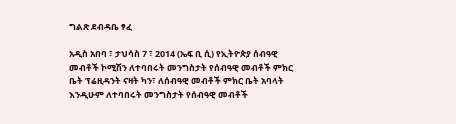ግልጽ ደብዳቤ ፃፈ

አዲስ አበባ ፣ ታህሳስ 7 ፣ 2014 (ኤፍ ቢ ሲ) የኢትዮጵያ ሰብዓዊ መብቶች ኮሚሽን ለተባበሩት መንግስታት የሰብዓዊ መብቶች ምክር ቤት ፕሬዚዳንት ናዛት ካን፣ ለሰብዓዊ መብቶች ምክር ቤት አባላት እንዲሁም ለተባበሩት መንግስታት የሰብዓዊ መብቶች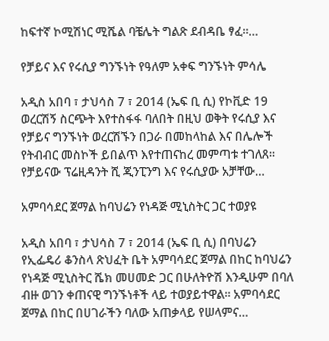ከፍተኛ ኮሚሽነር ሚሼል ባቼሌት ግልጽ ደብዳቤ ፃፈ።…

የቻይና እና የሩሲያ ግንኙነት የዓለም አቀፍ ግንኙነት ምሳሌ

አዲስ አበባ ፣ ታህሳስ 7 ፣ 2014 (ኤፍ ቢ ሲ) የኮቪድ 19 ወረርሽኝ ስርጭት እየተስፋፋ ባለበት በዚህ ወቅት የሩሲያ እና የቻይና ግንኙነት ወረርሽኙን በጋራ በመከላከል እና በሌሎች የትብብር መስኮች ይበልጥ እየተጠናከረ መምጣቱ ተገለጸ፡፡ የቻይናው ፕሬዚዳንት ሺ ጂንፒንግ እና የሩሲያው አቻቸው…

አምባሳደር ጀማል ከባህሬን የነዳጅ ሚኒስትር ጋር ተወያዩ

አዲስ አበባ ፣ ታህሳስ 7 ፣ 2014 (ኤፍ ቢ ሲ) በባህሬን የኢፌዴሪ ቆንስላ ጽህፈት ቤት አምባሳደር ጀማል በከር ከባህሬን የነዳጅ ሚኒስትር ሼክ መሀመድ ጋር በሁለትዮሽ እንዲሁም በባለ ብዙ ወገን ቀጠናዊ ግንኙነቶች ላይ ተወያይተዋል፡፡ አምባሳደር ጀማል በከር በሀገራችን ባለው አጠቃላይ የሠላምና…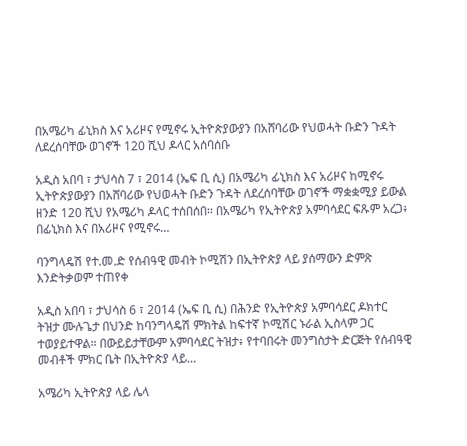በአሜሪካ ፊኒክስ እና አሪዞና የሚኖሩ ኢትዮጵያውያን በአሸባሪው የህወሓት ቡድን ጉዳት ለደረሰባቸው ወገኖች 120 ሺህ ዶላር አሰባሰቡ

አዲስ አበባ ፣ ታህሳስ 7 ፣ 2014 (ኤፍ ቢ ሲ) በአሜሪካ ፊኒክስ እና አሪዞና ከሚኖሩ ኢትዮጵያውያን በአሸባሪው የህወሓት ቡድን ጉዳት ለደረሰባቸው ወገኖች ማቋቋሚያ ይውል ዘንድ 120 ሺህ የአሜሪካ ዶላር ተሰበሰበ፡፡ በአሜሪካ የኢትዮጵያ አምባሳደር ፍጹም አረጋ፥ በፊኒክስ እና በአሪዞና የሚኖሩ…

ባንግላዴሽ የተ.መ.ድ የሰብዓዊ መብት ኮሚሽን በኢትዮጵያ ላይ ያሰማውን ድምጽ እንድትቃወም ተጠየቀ

አዲስ አበባ ፣ ታህሳስ 6 ፣ 2014 (ኤፍ ቢ ሲ) በሕንድ የኢትዮጵያ አምባሳደር ዶክተር ትዝታ ሙሉጌታ በህንድ ከባንግላዴሽ ምክትል ከፍተኛ ኮሚሽር ኑራል ኢስላም ጋር ተወያይተዋል። በውይይታቸውም አምባሳደር ትዝታ፥ የተባበሩት መንግስታት ድርጅት የሰብዓዊ መብቶች ምክር ቤት በኢትዮጵያ ላይ…

አሜሪካ ኢትዮጵያ ላይ ሌላ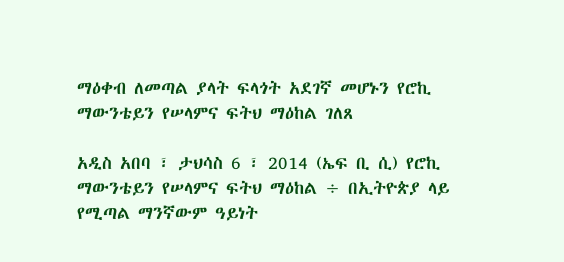ማዕቀብ ለመጣል ያላት ፍላጎት አደገኛ መሆኑን የሮኪ ማውንቴይን የሠላምና ፍትህ ማዕከል ገለጸ

አዲስ አበባ ፣ ታህሳስ 6 ፣ 2014 (ኤፍ ቢ ሲ) የሮኪ ማውንቴይን የሠላምና ፍትህ ማዕከል ÷ በኢትዮጵያ ላይ የሚጣል ማንኛውም ዓይነት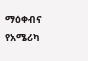ማዕቀብና የአሜሪካ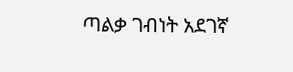ጣልቃ ገብነት አደገኛ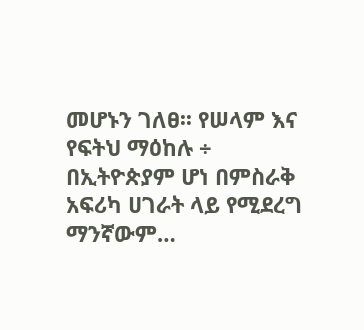መሆኑን ገለፀ፡፡ የሠላም እና የፍትህ ማዕከሉ ÷ በኢትዮጵያም ሆነ በምስራቅ አፍሪካ ሀገራት ላይ የሚደረግ ማንኛውም…